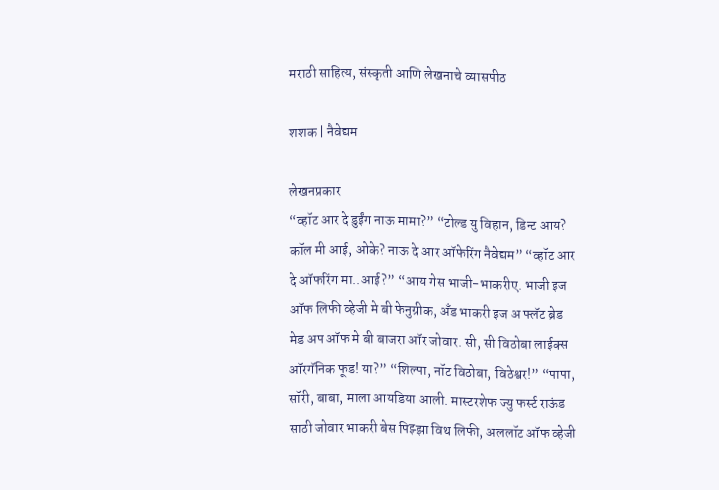मराठी साहित्य, संस्कृती आणि लेखनाचे व्यासपीठ

शशक | नैवेद्यम

लेखनप्रकार
“व्हॉट आर दे डुईंग नाऊ मामा?” “टोल्ड यु विहान, डिन्ट आय? कॉल मी आई, ओके? नाऊ दे आर ऑफेरिंग नैवेद्यम” “व्हॉट आर दे ऑफरिंग मा..आई?” “आय गेस भाजी-भाकरीए. भाजी इज ऑफ लिफी व्हेजी मे बी फेनुग्रीक, अँड भाकरी इज अ फ्लॅट ब्रेड मेड अप ऑफ मे बी बाजरा ऑर जोवार. सी, सी विठोबा लाईक्स ऑरगॅनिक फूड! या?” “शिल्पा, नॉट विठोबा, विठेश्वर!” “पापा, सॉरी, बाबा, माला आयडिया आली. मास्टरशेफ ज्यु फर्स्ट राऊंड साठी जोवार भाकरी बेस पिझ्झा विथ लिफी, अललॉट ऑफ व्हेजी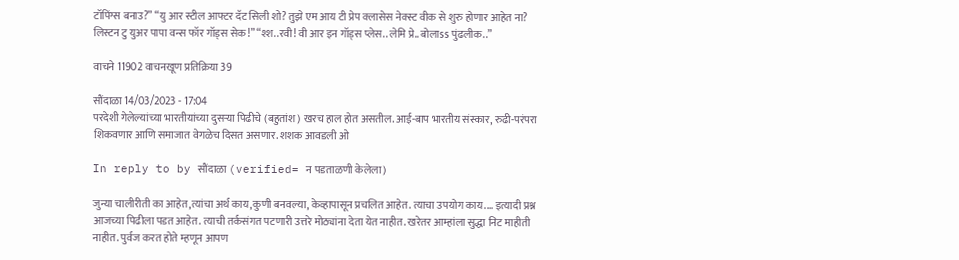टॉपिंग्स बनाउ?” “यु आर स्टील आफ्टर दॅट सिली शो? तुझे एम आय टी प्रेप क्लासेस नेक्स्ट वीक से शुरु होणार आहेत ना? लिस्टन टु युअर पापा वन्स फॉर गॉड्स सेक!” “श्श..रवी! वी आर इन गॉड्स प्लेस.. लेमि प्रे.. बोलाss पुंढलीक..”

वाचने 11902 वाचनखूण प्रतिक्रिया 39

सौंदाळा 14/03/2023 - 17:04
परदेशी गेलेल्यांच्या भारतीयांच्या दुसर्‍या पिढीचे (बहुतांश) खरच हाल होत असतील. आई-बाप भारतीय संस्कार, रुढी-परंपरा शिकवणार आणि समाजात वेगळेच दिसत असणार. शशक आवडली ओ

In reply to by सौंदाळा (verified= न पडताळणी केलेला)

जुन्या चालीरीती का आहेत,त्यांचा अर्थ काय,कुणी बनवल्या, केव्हापासून प्रचलित आहेत. त्याचा उपयोग काय.... इत्यादी प्रश्न आजच्या पिढीला पडत आहेत. त्याची तर्कसंगत पटणारी उत्तरे मोठ्यांना देता येत नाहीत. खरेतर आम्हांला सुद्धा निट माहीती नाहीत. पुर्वज करत होते म्हणून आपण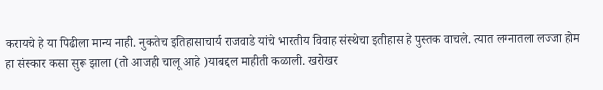करायचे हे या पिढीला मान्य नाही. नुकतेच इतिहासाचार्य राजवाडे यांचे भारतीय विवाह संस्थेचा इतीहास हे पुस्तक वाचले. त्यात लग्नातला लज्जा होम हा संस्कार कसा सुरू झाला (तो आजही चालू आहे )याबद्दल माहीती कळाली. खरोखर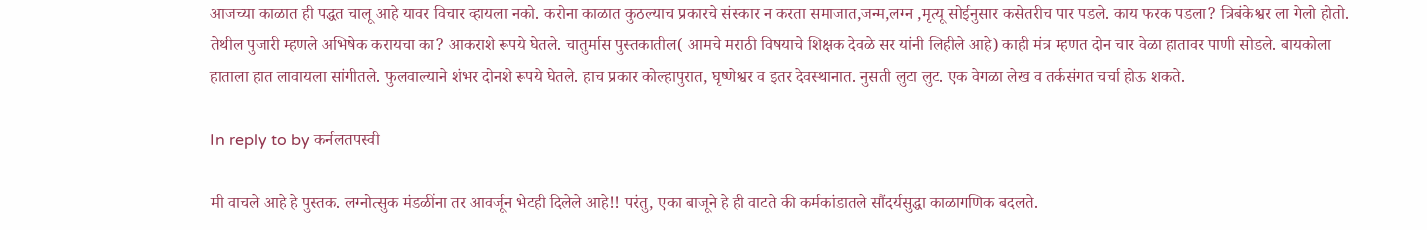आजच्या काळात ही पद्धत चालू आहे यावर विचार व्हायला नको. करोना काळात कुठल्याच प्रकारचे संस्कार न करता समाजात,जन्म,लग्न ,मृत्यू सोईनुसार कसेतरीच पार पडले. काय फरक पडला? त्रिबंकेश्वर ला गेलो होतो. तेथील पुजारी म्हणले अभिषेक करायचा का? आकराशे रूपये घेतले. चातुर्मास पुस्तकातील( आमचे मराठी विषयाचे शिक्षक देवळे सर यांनी लिहीले आहे) काही मंत्र म्हणत दोन चार वेळा हातावर पाणी सोडले. बायकोला हाताला हात लावायला सांगीतले. फुलवाल्याने शंभर दोनशे रूपये घेतले. हाच प्रकार कोल्हापुरात, घृष्णेश्वर व इतर देवस्थानात. नुसती लुटा लुट. एक वेगळा लेख व तर्कसंगत चर्चा होऊ शकते.

In reply to by कर्नलतपस्वी

मी वाचले आहे हे पुस्तक. लग्नोत्सुक मंडळींना तर आवर्जून भेटही दिलेले आहे!! परंतु, एका बाजूने हे ही वाटते की कर्मकांडातले सौंदर्यसुद्धा काळागणिक बदलते.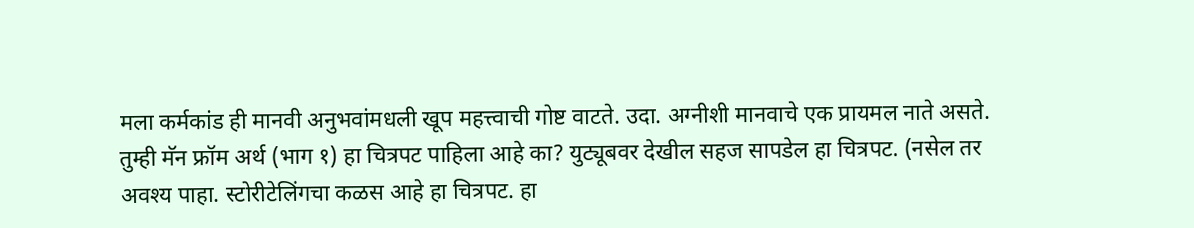मला कर्मकांड ही मानवी अनुभवांमधली खूप महत्त्वाची गोष्ट वाटते. उदा. अग्नीशी मानवाचे एक प्रायमल नाते असते. तुम्ही मॅन फ्रॉम अर्थ (भाग १) हा चित्रपट पाहिला आहे का? युट्यूबवर देखील सहज सापडेल हा चित्रपट. (नसेल तर अवश्य पाहा. स्टोरीटेलिंगचा कळस आहे हा चित्रपट. हा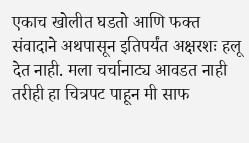एकाच खोलीत घडतो आणि फक्त संवादाने अथपासून इतिपर्यंत अक्षरशः हलू देत नाही. मला चर्चानाट्य आवडत नाही तरीही हा चित्रपट पाहून मी साफ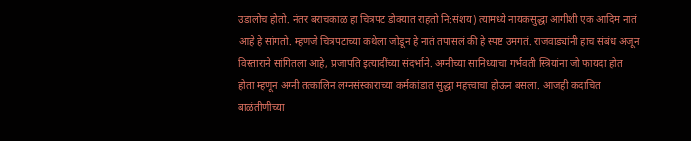उडालोच होतो. नंतर बराचकाळ हा चित्रपट डोक्यात राहतो नि:संशय) त्यामध्ये नायकसुद्धा आगीशी एक आदिम नातं आहे हे सांगतो. म्हणजे चित्रपटाच्या कथेला जोडून हे नातं तपासलं की हे स्पष्ट उमगतं. राजवाड्यांनी हाच संबंध अजून विस्ताराने सांगितला आहे, प्रजापति इत्यादींच्या संदर्भाने. अग्नीच्या सानिध्याचा गर्भवती स्त्रियांना जो फायदा होत होता म्हणून अग्नी तत्कालिन लग्नसंस्काराच्या कर्मकांडात सुद्धा महत्त्वाचा होऊन बसला. आजही कदाचित बाळंतीणीच्या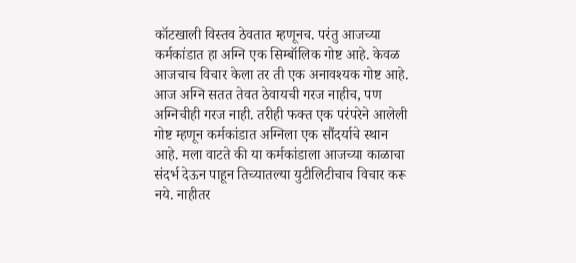कॉटखाली विस्तव ठेवतात म्हणूनच. परंतु आजच्या कर्मकांडात हा अग्नि एक सिम्बॉलिक गोष्ट आहे. केवळ आजचाच विचार केला तर ती एक अनावश्यक गोष्ट आहे. आज अग्नि सतत तेवत ठेवायची गरज नाहीच, पण अग्निचीही गरज नाही. तरीही फक्त एक परंपरेने आलेली गोष्ट म्हणून कर्मकांडात अग्निला एक सौंदर्याचे स्थान आहे. मला वाटते की या कर्मकांडाला आजच्या काळाचा संदर्भ देऊन पाहून तिच्यातल्या युटीलिटीचाच विचार करू नये. नाहीतर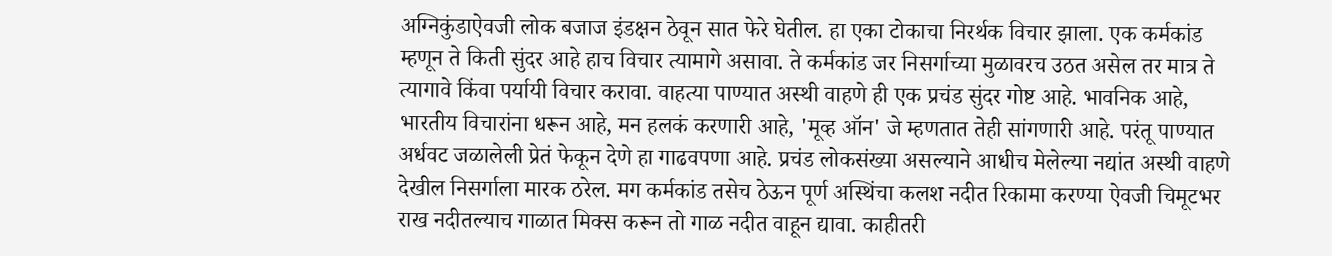अग्निकुंडाऐवजी लोक बजाज इंडक्षन ठेवून सात फेरे घेतील. हा एका टोकाचा निरर्थक विचार झाला. एक कर्मकांड म्हणून ते किती सुंदर आहे हाच विचार त्यामागे असावा. ते कर्मकांड जर निसर्गाच्या मुळावरच उठत असेल तर मात्र ते त्यागावे किंवा पर्यायी विचार करावा. वाहत्या पाण्यात अस्थी वाहणे ही एक प्रचंड सुंदर गोष्ट आहे. भावनिक आहे, भारतीय विचारांना धरून आहे, मन हलकं करणारी आहे, 'मूव्ह ऑन' जे म्हणतात तेही सांगणारी आहे. परंतू पाण्यात अर्धवट जळालेली प्रेतं फेकून देणे हा गाढवपणा आहे. प्रचंड लोकसंख्या असल्याने आधीच मेलेल्या नद्यांत अस्थी वाहणे देखील निसर्गाला मारक ठरेल. मग कर्मकांड तसेच ठेऊन पूर्ण अस्थिंचा कलश नदीत रिकामा करण्या ऐवजी चिमूटभर राख नदीतल्याच गाळात मिक्स करून तो गाळ नदीत वाहून द्यावा. काहीतरी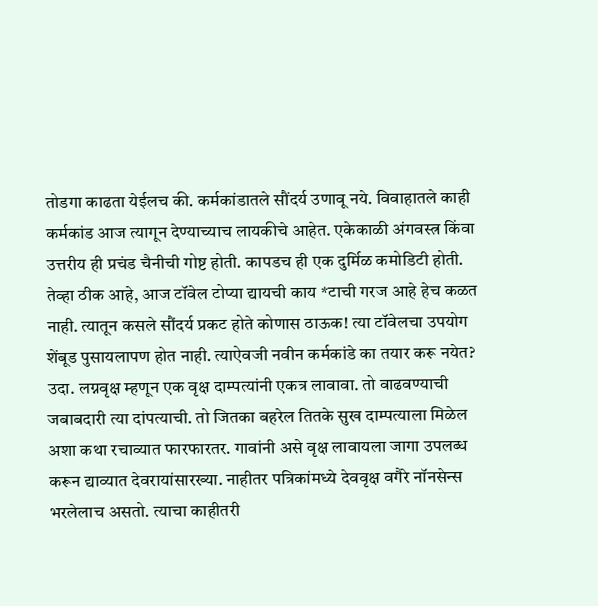तोडगा काढता येईलच की. कर्मकांडातले सौंदर्य उणावू नये. विवाहातले काही कर्मकांड आज त्यागून देण्याच्याच लायकीचे आहेत. एकेकाळी अंगवस्त्र किंवा उत्तरीय ही प्रचंड चैनीची गोष्ट होती. कापडच ही एक दुर्मिळ कमोडिटी होती. तेव्हा ठीक आहे, आज टॉवेल टोप्या द्यायची काय *टाची गरज आहे हेच कळत नाही. त्यातून कसले सौंदर्य प्रकट होते कोणास ठाऊक! त्या टॉवेलचा उपयोग शेंबूड पुसायलापण होत नाही. त्याऐवजी नवीन कर्मकांडे का तयार करू नयेत? उदा. लग्नवृक्ष म्हणून एक वृक्ष दाम्पत्यांनी एकत्र लावावा. तो वाढवण्याची जबाबदारी त्या दांपत्याची. तो जितका बहरेल तितके सुख दाम्पत्याला मिळेल अशा कथा रचाव्यात फारफारतर. गावांनी असे वृक्ष लावायला जागा उपलब्ध करून द्याव्यात देवरायांसारख्या. नाहीतर पत्रिकांमध्ये देववृक्ष वगैरे नॉनसेन्स भरलेलाच असतो. त्याचा काहीतरी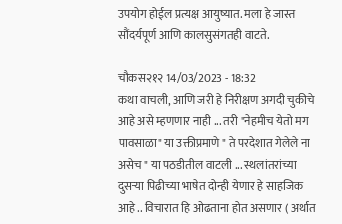उपयोग होईल प्रत्यक्ष आयुष्यात. मला हे जास्त सौंदर्यपूर्ण आणि कालसुसंगतही वाटते.

चौकस२१२ 14/03/2023 - 18:32
कथा वाचली, आणि जरी हे निरीक्षण अगदी चुकीचे आहे असे म्हणणार नाही ... तरी "नेहमीच येतो मग पावसाळा" या उक्तीप्रमाणे " ते परदेशात गेलेले ना असेच " या पठडीतील वाटली ... स्थलांतरांच्या दुसऱ्या पिढीच्या भाषेत दोन्ही येणार हे साहजिक आहे .. विचारात हि ओढताना होत असणार ( अर्थात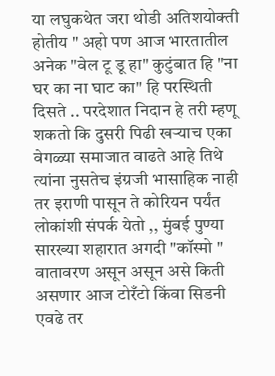या लघुकथेत जरा थोडी अतिशयोक्ती होतीय " अहो पण आज भारतातील अनेक "वेल टू डू हा" कुटुंबात हि "ना घर का ना घाट का" हि परस्थिती दिसते .. परदेशात निदान हे तरी म्हणू शकतो कि दुसरी पिढी खऱ्याच एका वेगळ्या समाजात वाढते आहे तिथे त्यांना नुसतेच इंग्रजी भासाहिक नाही तर इराणी पासून ते कोरियन पर्यंत लोकांशी संपर्क येतो ,, मुंबई पुण्या सारख्या शहारात अगदी "कॉस्मो " वातावरण असून असून असे किती असणार आज टोरँटो किंवा सिडनी एवढे तर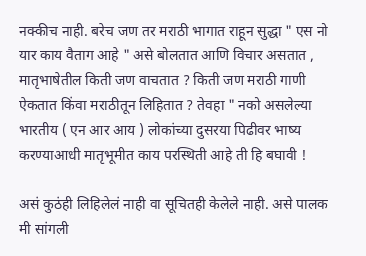नक्कीच नाही. बरेच जण तर मराठी भागात राहून सुद्धा " एस नो यार काय वैताग आहे " असे बोलतात आणि विचार असतात , मातृभाषेतील किती जण वाचतात ? किती जण मराठी गाणी ऐकतात किंवा मराठीतून लिहितात ? तेवहा " नको असलेल्या भारतीय ( एन आर आय ) लोकांच्या दुसरया पिढीवर भाष्य करण्याआधी मातृभूमीत काय परस्थिती आहे ती हि बघावी !

असं कुठंही लिहिलेलं नाही वा सूचितही केलेले नाही. असे पालक मी सांगली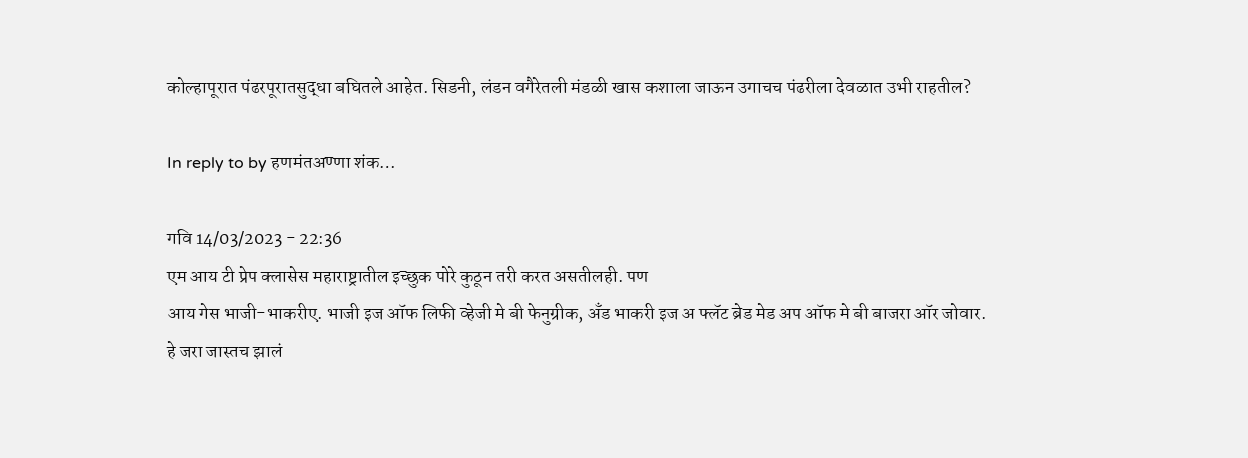कोल्हापूरात पंढरपूरातसुद्धा बघितले आहेत. सिडनी, लंडन वगैरेतली मंडळी खास कशाला जाऊन उगाचच पंढरीला देवळात उभी राहतील?

In reply to by हणमंतअण्णा शंक…

गवि 14/03/2023 - 22:36
एम आय टी प्रेप क्लासेस महाराष्ट्रातील इच्छुक पोरे कुठून तरी करत असतीलही. पण
आय गेस भाजी-भाकरीए. भाजी इज ऑफ लिफी व्हेजी मे बी फेनुग्रीक, अँड भाकरी इज अ फ्लॅट ब्रेड मेड अप ऑफ मे बी बाजरा ऑर जोवार.
हे जरा जास्तच झालं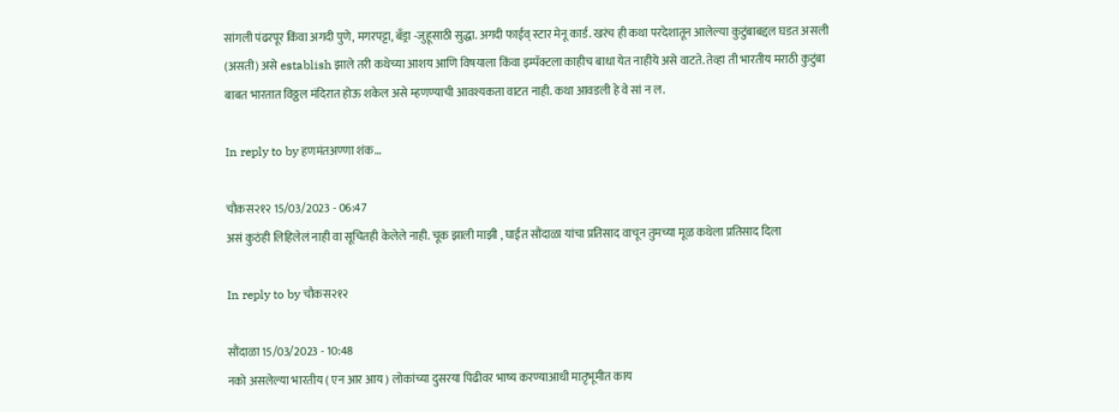सांगली पंढरपूर किंवा अगदी पुणे, मगरपट्टा, बँड्रा -जुहूसाठी सुद्धा. अगदी फाईव् स्टार मेनू कार्ड. खरंच ही कथा परदेशातून आलेल्या कुटुंबाबद्दल घडत असली (असती) असे establish झाले तरी कथेच्या आशय आणि विषयाला किंवा इम्पॅक्टला काहीच बाधा येत नाहीये असे वाटते. तेव्हा ती भारतीय मराठी कुटुंबा बाबत भारतात विठ्ठल मंदिरात होऊ शकेल असे म्हणण्याची आवश्यकता वाटत नाही. कथा आवडली हे वे सां न ल.

In reply to by हणमंतअण्णा शंक…

चौकस२१२ 15/03/2023 - 06:47
असं कुठंही लिहिलेलं नाही वा सूचितही केलेले नाही. चूक झाली माझी , घाईत सौंदाळा यांचा प्रतिसाद वाचून तुमच्या मूळ कथेला प्रतिसाद दिला

In reply to by चौकस२१२

सौंदाळा 15/03/2023 - 10:48
नको असलेल्या भारतीय ( एन आर आय ) लोकांच्या दुसरया पिढीवर भाष्य करण्याआधी मातृभूमीत काय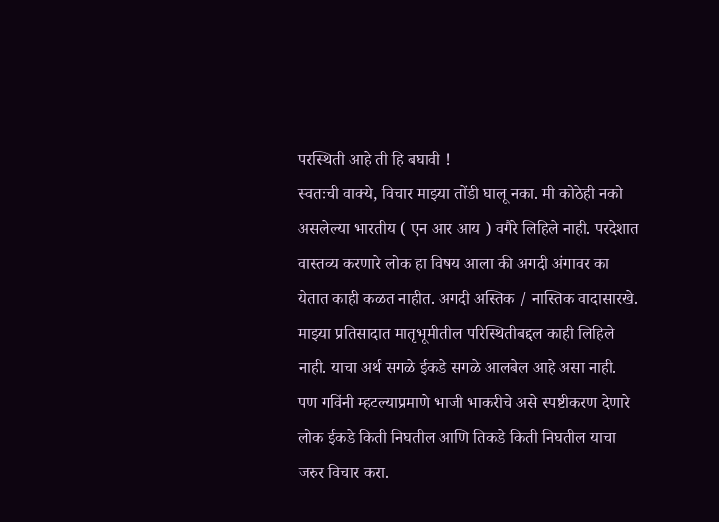परस्थिती आहे ती हि बघावी !
स्वतःची वाक्ये, विचार माझ्या तोंडी घालू नका. मी कोठेही नको असलेल्या भारतीय ( एन आर आय ) वगैरे लिहिले नाही. परदेशात वास्तव्य करणारे लोक हा विषय आला की अगदी अंगावर का येतात काही कळत नाहीत. अगदी अस्तिक / नास्तिक वादासारखे. माझ्या प्रतिसादात मातृभूमीतील परिस्थितीबद्दल काही लिहिले नाही. याचा अर्थ सगळे ईकडे सगळे आलबेल आहे असा नाही. पण गविंनी म्हटल्याप्रमाणे भाजी भाकरीचे असे स्पष्टीकरण देणारे लोक ईकडे किती निघतील आणि तिकडे किती निघतील याचा जरुर विचार करा.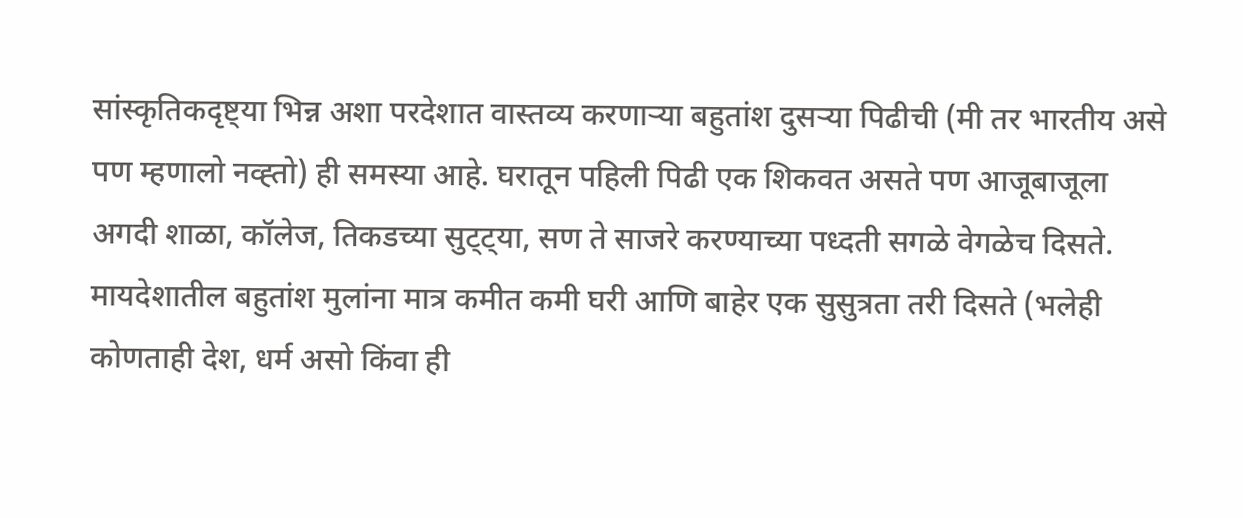सांस्कृतिकदृष्ट्या भिन्न अशा परदेशात वास्तव्य करणार्‍या बहुतांश दुसर्‍या पिढीची (मी तर भारतीय असे पण म्हणालो नव्ह्तो) ही समस्या आहे. घरातून पहिली पिढी एक शिकवत असते पण आजूबाजूला अगदी शाळा, कॉलेज, तिकडच्या सुट्ट्या, सण ते साजरे करण्याच्या पध्दती सगळे वेगळेच दिसते. मायदेशातील बहुतांश मुलांना मात्र कमीत कमी घरी आणि बाहेर एक सुसुत्रता तरी दिसते (भलेही कोणताही देश, धर्म असो किंवा ही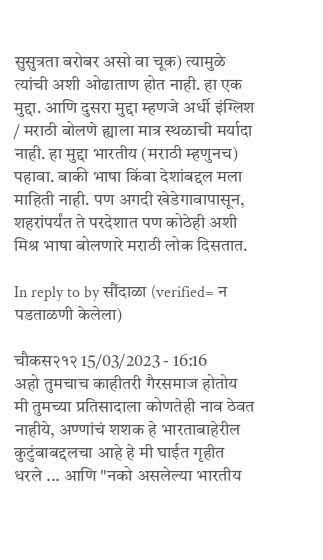सुसुत्रता बरोबर असो वा चूक) त्यामुळे त्यांची अशी ओढाताण होत नाही. हा एक मुद्दा. आणि दुसरा मुद्दा म्हणजे अर्धी इंग्लिश / मराठी बोलणे ह्याला मात्र स्थळाची मर्यादा नाही. हा मुद्दा भारतीय (मराठी म्हणुनच) पहावा. बाकी भाषा किंवा देशांबद्दल मला माहिती नाही. पण अगदी खेडेगावापासून, शहरांपर्यंत ते परदेशात पण कोठेही अशी मिश्र भाषा बोलणारे मराठी लोक दिसतात.

In reply to by सौंदाळा (verified= न पडताळणी केलेला)

चौकस२१२ 15/03/2023 - 16:16
अहो तुमचाच काहीतरी गैरसमाज होतोय मी तुमच्या प्रतिसादाला कोणतेही नाव ठेवत नाहीये, अण्णांचं शशक हे भारताबाहेरील कुटुंबाबद्दलचा आहे हे मी घाईत गृहीत धरले ... आणि "नको असलेल्या भारतीय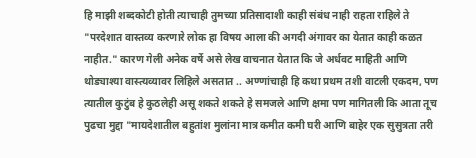हि माझी शब्दकोटी होती त्याचाही तुमच्या प्रतिसादाशी काही संबंध नाही राहता राहिले ते "परदेशात वास्तव्य करणारे लोक हा विषय आला की अगदी अंगावर का येतात काही कळत नाहीत." कारण गेली अनेक वर्षे असे लेख वाचनात येतात कि जे अर्धवट माहिती आणि थोड्याश्या वास्त्यव्यावर लिहिले असतात .. अण्णांचाही हि कथा प्रथम तशी वाटली एकदम, पण त्यातील कुटुंब हे कुठलेही असू शकते शकते हे समजले आणि क्षमा पण मागितली कि आता तूच पुढचा मुद्दा "मायदेशातील बहुतांश मुलांना मात्र कमीत कमी घरी आणि बाहेर एक सुसुत्रता तरी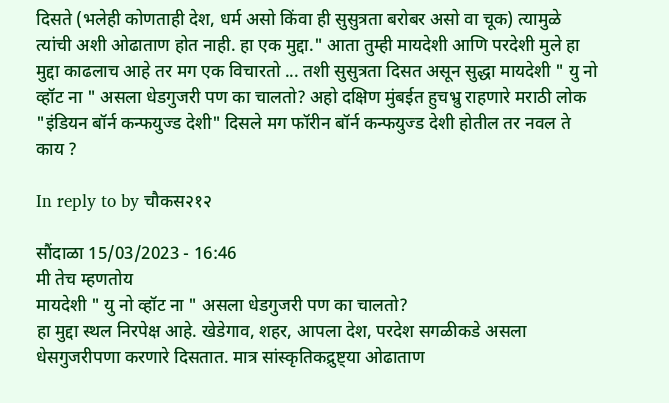दिसते (भलेही कोणताही देश, धर्म असो किंवा ही सुसुत्रता बरोबर असो वा चूक) त्यामुळे त्यांची अशी ओढाताण होत नाही. हा एक मुद्दा." आता तुम्ही मायदेशी आणि परदेशी मुले हा मुद्दा काढलाच आहे तर मग एक विचारतो ... तशी सुसुत्रता दिसत असून सुद्धा मायदेशी " यु नो व्हॉट ना " असला धेडगुजरी पण का चालतो? अहो दक्षिण मुंबईत हुचभ्रु राहणारे मराठी लोक "इंडियन बॉर्न कन्फयुज्ड देशी" दिसले मग फॉरीन बॉर्न कन्फयुज्ड देशी होतील तर नवल ते काय ?

In reply to by चौकस२१२

सौंदाळा 15/03/2023 - 16:46
मी तेच म्हणतोय
मायदेशी " यु नो व्हॉट ना " असला धेडगुजरी पण का चालतो?
हा मुद्दा स्थल निरपेक्ष आहे. खेडेगाव, शहर, आपला देश, परदेश सगळीकडे असला धेसगुजरीपणा करणारे दिसतात. मात्र सांस्कृतिकद्रुष्ट्या ओढाताण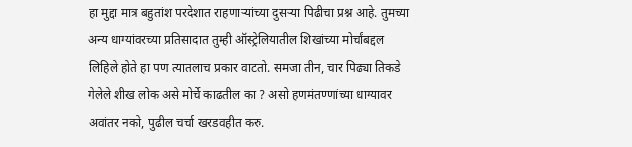हा मुद्दा मात्र बहुतांश परदेशात राहणार्‍यांच्या दुसर्‍या पिढीचा प्रश्न आहे. तुमच्या अन्य धाग्यांवरच्या प्रतिसादात तुम्ही ऑस्ट्रेलियातील शिखांच्या मोर्चांबद्दल लिहिले होते हा पण त्यातलाच प्रकार वाटतो. समजा तीन, चार पिढ्या तिकडे गेलेले शीख लोक असे मोर्चे काढतील का ? असो हणमंतण्णांच्या धाग्यावर अवांतर नको, पुढील चर्चा खरडवहीत करु.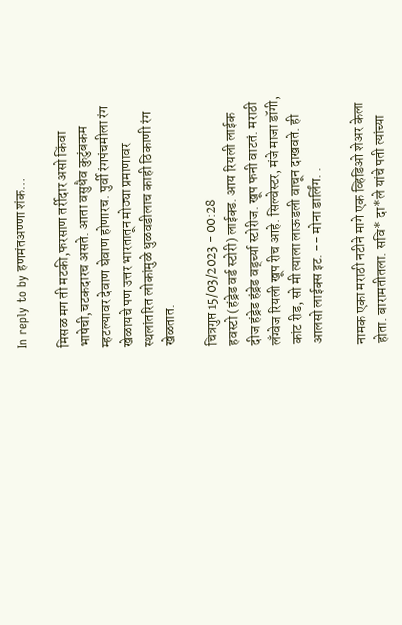In reply to by हणमंतअण्णा शंक…

मिसळ मग ती मटकी,फरसाण तर्रीदार असो किंवा भाषेची,चटकदारच असते. आता वसुधैव कुटुंबकम म्हटल्यावर देवाण घेवाण होणारच. पुर्वी रंगपंचमीला रंग खेळायचे पण उत्तर भारतातून मोठ्या प्रमाणावर स्थलांतरित लोकांमुळे धुळवडीलाच काही ठिकाणी रंग खेळतात.

चित्रगुप्त 15/03/2023 - 00:28
हवस्टो (हंड्रेड वर्ड स्टोरी) लाईक्ड. आय रियली लाईक दीज हंड्रेड हंड्रेड वर्ड्च्या स्टोरीज. खूप फनी वाटतं. मराठी लँग्वेज रियली खूप रीच आहे. सिल्वेस्टर, मंजे माजा डॉगी, कांट रीड, सो मी त्याला लाऊडली वाचून दाखवते. ही आलसो लाईक्स इट. -- मोना डार्लिंग. .

नामक एका मराठी नटीने मागे एक व्हिडिओ शेअर केला होता. बारामतीतला. सवि* दा*ले यांचे पती त्यांच्या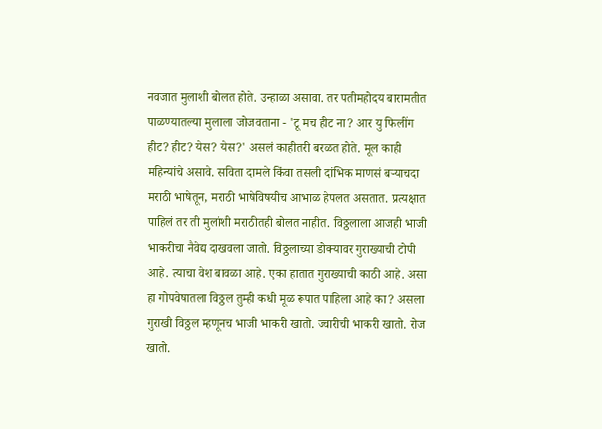नवजात मुलाशी बोलत होते. उन्हाळा असावा. तर पतीमहोदय बारामतीत पाळण्यातल्या मुलाला जोजवताना - 'टू मच हीट ना? आर यु फिलींग हीट? हीट? येस? येस?' असलं काहीतरी बरळत होते. मूल काही महिन्यांचे असावे. सविता दामले किंवा तसली दांभिक माणसं बर्‍याचदा मराठी भाषेतून, मराठी भाषेविषयीच आभाळ हेपलत असतात. प्रत्यक्षात पाहिलं तर ती मुलांशी मराठीतही बोलत नाहीत. विठ्ठलाला आजही भाजी भाकरीचा नैवेद्य दाखवला जातो. विठ्ठलाच्या डोक्यावर गुराख्याची टोपी आहे. त्याचा वेश बावळा आहे. एका हातात गुराख्याची काठी आहे. असा हा गोपवेषातला विठ्ठल तुम्ही कधी मूळ रूपात पाहिला आहे का? असला गुराखी विठ्ठल म्हणूनच भाजी भाकरी खातो. ज्वारीची भाकरी खातो. रोज खातो.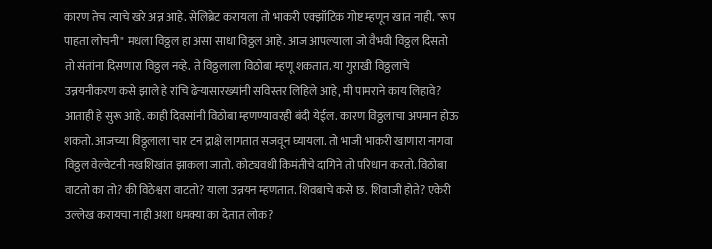कारण तेच त्याचे खरे अन्न आहे. सेलिब्रेट करायला तो भाकरी एक्झॉटिक गोष्ट म्हणून खात नाही. "रूप पाहता लोचनी" मधला विठ्ठल हा असा साधा विठ्ठल आहे. आज आपल्याला जो वैभवी विठ्ठल दिसतो तो संतांना दिसणारा विठ्ठल नव्हे. ते विठ्ठलाला विठोबा म्हणू शकतात. या गुराखी विठ्ठलाचे उन्नयनीकरण कसे झाले हे रांचि ढेर्‍यासारख्यांनी सविस्तर लिहिले आहे, मी पामराने काय लिहावे? आताही हे सुरू आहे. काही दिवसांनी विठोबा म्हणण्यावरही बंदी येईल. कारण विठ्ठलाचा अपमान होऊ शकतो. आजच्या विठ्ठ्लाला चार टन द्राक्षे लागतात सजवून घ्यायला. तो भाजी भाकरी खाणारा नागवा विठ्ठल वेल्वेटनी नखशिखांत झाकला जातो. कोट्यवधी किमंतीचे दागिने तो परिधान करतो. विठोबा वाटतो का तो? की विठेश्वरा वाटतो? याला उन्नयन म्हणतात. शिवबाचे कसे छ. शिवाजी होते? एकेरी उल्लेख करायचा नाही अशा धमक्या का देतात लोक?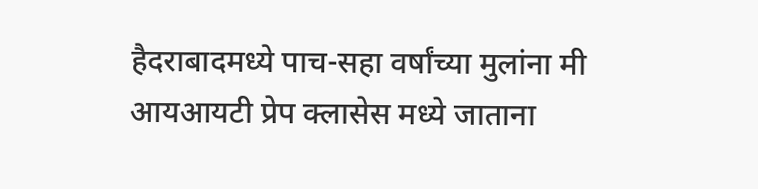हैदराबादमध्ये पाच-सहा वर्षांच्या मुलांना मी आयआयटी प्रेप क्लासेस मध्ये जाताना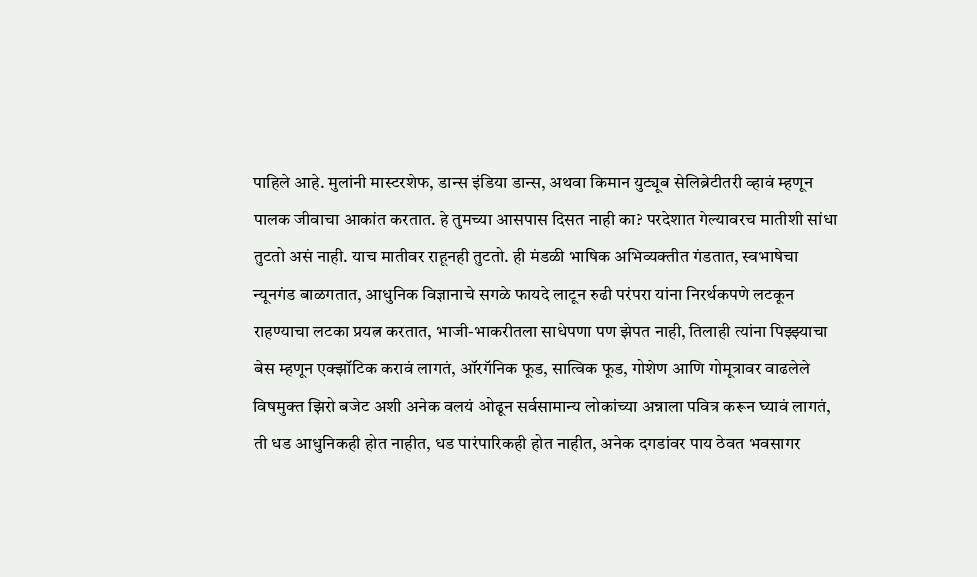पाहिले आहे. मुलांनी मास्टरशेफ, डान्स इंडिया डान्स, अथवा किमान युट्यूब सेलिब्रेटीतरी व्हावं म्हणून पालक जीवाचा आकांत करतात. हे तुमच्या आसपास दिसत नाही का? परदेशात गेल्यावरच मातीशी सांधा तुटतो असं नाही. याच मातीवर राहूनही तुटतो. ही मंडळी भाषिक अभिव्यक्तीत गंडतात, स्वभाषेचा न्यूनगंड बाळगतात, आधुनिक विज्ञानाचे सगळे फायदे लाटून रुढी परंपरा यांना निरर्थकपणे लटकून राहण्याचा लटका प्रयत्न करतात, भाजी-भाकरीतला साधेपणा पण झेपत नाही, तिलाही त्यांना पिझ्झ्याचा बेस म्हणून एक्झॉटिक करावं लागतं, ऑरगॅनिक फूड, सात्विक फूड, गोशेण आणि गोमूत्रावर वाढलेले विषमुक्त झिरो बजेट अशी अनेक वलयं ओढून सर्वसामान्य लोकांच्या अन्नाला पवित्र करून घ्यावं लागतं, ती धड आधुनिकही होत नाहीत, धड पारंपारिकही होत नाहीत, अनेक दगडांवर पाय ठेवत भवसागर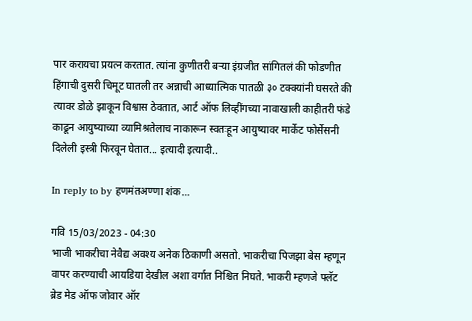पार करायचा प्रयत्न करतात. त्यांना कुणीतरी बर्‍या इंग्रजीत सांगितलं की फोडणीत हिंगाची दुसरी चिमूट घातली तर अन्नाची आध्यात्मिक पातळी ३० टक्क्यांनी घसरते की त्यावर डोळे झाकून विश्वास ठेवतात, आर्ट ऑफ लिव्हींगच्या नावाखाली काहीतरी फंडे काढून आयुष्याच्या व्यामिश्रतेलाच नाकारून स्वतःहून आयुष्यावर मार्केट फोर्सेसनी दिलेली इस्त्री फिरवून घेतात... इत्यादी इत्यादी..

In reply to by हणमंतअण्णा शंक…

गवि 15/03/2023 - 04:30
भाजी भाकरीचा नेवैद्य अवश्य अनेक ठिकाणी असतो. भाकरीचा पिजझा बेस म्हणून वापर करण्याची आयडिया देखील अशा वर्गात निश्चित निघते. भाकरी म्हणजे फ्लॅट ब्रेड मेड ऑफ जोवार ऑर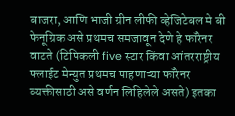बाजरा, आणि भाजी ग्रीन लीफी व्हेजिटेबल मे बी फेनूग्रिक असे प्रथमच समजावून देणे हे फॉरेनर वाटते (टिपिकली five स्टार किंवा आंतरराष्ट्रीय फ्लाईट मेन्युत प्रथमच पाहणाऱ्या फॉरेनर व्यक्तीसाठी असे वर्णन लिहिलेले असते) इतका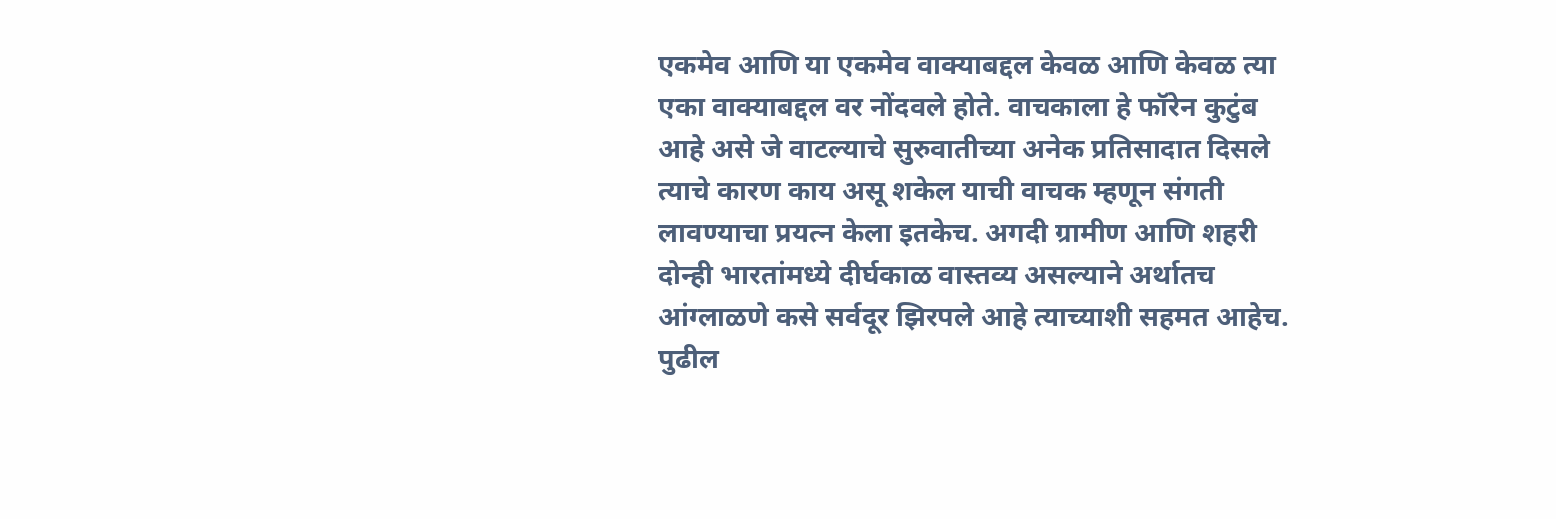एकमेव आणि या एकमेव वाक्याबद्दल केवळ आणि केवळ त्या एका वाक्याबद्दल वर नोंदवले होते. वाचकाला हे फॉरेन कुटुंब आहे असे जे वाटल्याचे सुरुवातीच्या अनेक प्रतिसादात दिसले त्याचे कारण काय असू शकेल याची वाचक म्हणून संगती लावण्याचा प्रयत्न केला इतकेच. अगदी ग्रामीण आणि शहरी दोन्ही भारतांमध्ये दीर्घकाळ वास्तव्य असल्याने अर्थातच आंग्लाळणे कसे सर्वदूर झिरपले आहे त्याच्याशी सहमत आहेच. पुढील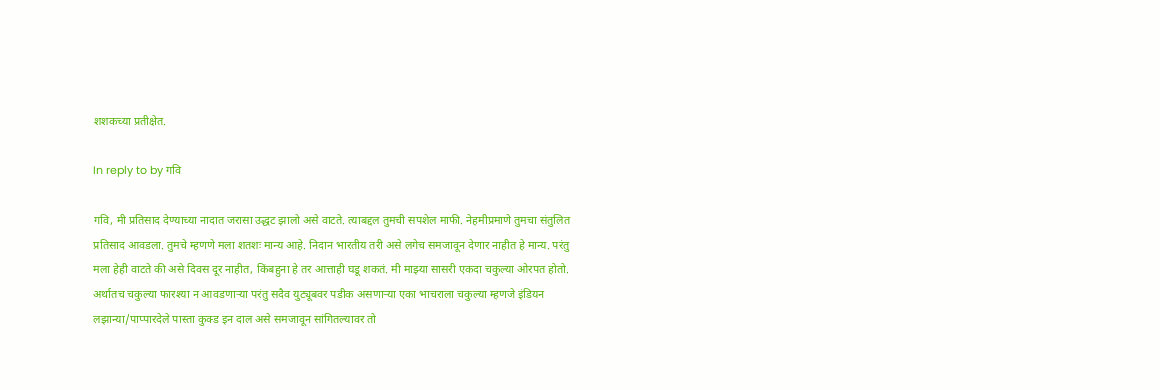शशकच्या प्रतीक्षेत.

In reply to by गवि

गवि, मी प्रतिसाद देण्याच्या नादात जरासा उद्धट झालो असे वाटते. त्याबद्दल तुमची सपशेल माफी. नेहमीप्रमाणे तुमचा संतुलित प्रतिसाद आवडला. तुमचे म्हणणे मला शतशः मान्य आहे. निदान भारतीय तरी असे लगेच समजावून देणार नाहीत हे मान्य. परंतु मला हेही वाटते की असे दिवस दूर नाहीत, किंबहुना हे तर आत्ताही घडू शकतं. मी माझ्या सासरी एकदा चकुल्या ओरपत होतो. अर्थातच चकुल्या फारश्या न आवडणार्‍या परंतु सदैव युट्यूबवर पडीक असणार्‍या एका भाचराला चकुल्या म्हणजे इंडियन लझान्या/पाप्पारदेले पास्ता कुक्ड इन दाल असे समजावून सांगितल्यावर तो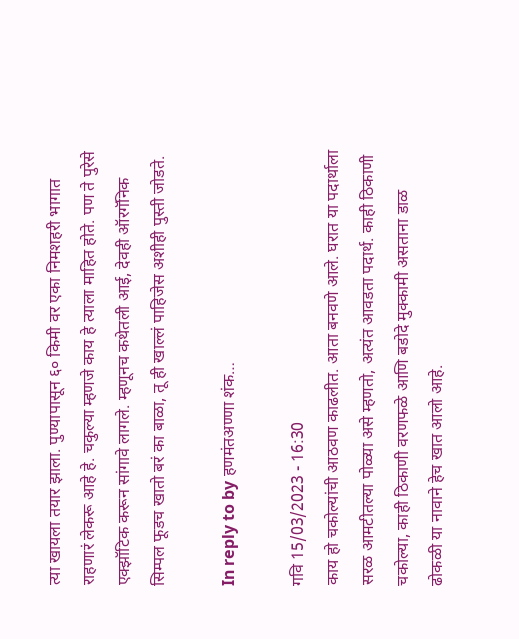त्या खायला तयार झाला. पुण्यापासून ६० किमी वर एका निमशहरी भागात राहणारं लेकरू आहे हे. चकुल्या म्हणजे काय हे त्याला माहित होते. पण ते पुरेसे एक्झॉटिक करून सांगावे लागले. म्हणूनच कथेतली आई, देवही ऑरगॅनिक सिम्पल फूडच खातो बरं का बाळा, तू ही खाल्लं पाहिजेस अशीही पुस्ती जोडते.

In reply to by हणमंतअण्णा शंक…

गवि 15/03/2023 - 16:30
काय हो चकोल्यांची आठवण काढलीत. आता बनवणे आले. घरात या पदार्थाला सरळ आमटीतल्या पोळ्या असे म्हणतो, अत्यंत आवडता पदार्थ. काही ठिकाणी चकोल्या, काही ठिकाणी वरणफळे आणि बडोदे मुक्कामी असताना डाळ ढोकळी या नावाने हेच खात आलो आहे.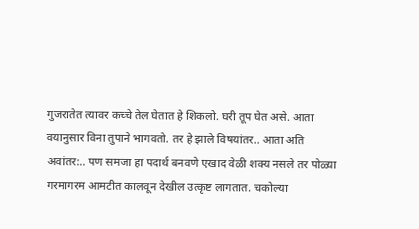गुजरातेत त्यावर कच्चे तेल घेतात हे शिकलो. घरी तूप घेत असे. आता वयानुसार विना तुपाने भागवतो. तर हे झाले विषयांतर.. आता अति अवांतर:.. पण समजा हा पदार्थ बनवणे एखाद वेळी शक्य नसले तर पोळ्या गरमागरम आमटीत कालवून देखील उत्कृष्ट लागतात. चकोल्या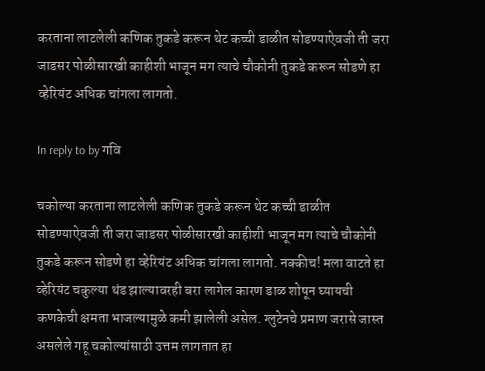करताना लाटलेली कणिक तुकडे करून थेट कच्ची डाळीत सोडण्याऐवजी ती जरा जाडसर पोळीसारखी काहीशी भाजून मग त्याचे चौकोनी तुकडे करून सोडणे हा व्हेरियंट अधिक चांगला लागतो.

In reply to by गवि

चकोल्या करताना लाटलेली कणिक तुकडे करून थेट कच्ची डाळीत सोडण्याऐवजी ती जरा जाडसर पोळीसारखी काहीशी भाजून मग त्याचे चौकोनी तुकडे करून सोडणे हा व्हेरियंट अधिक चांगला लागतो. नक्कीच! मला वाटते हा व्हेरियंट चकुल्या थंड झाल्यावरही बरा लागेल कारण डाळ शोषून घ्यायची कणकेची क्षमता भाजल्यामुळे कमी झालेली असेल. ग्लुटेनचे प्रमाण जरासे जास्त असलेले गहू चकोल्यांसाठी उत्तम लागतात हा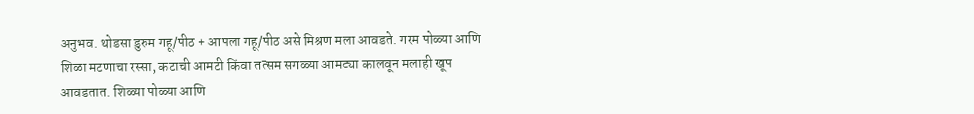अनुभव. थोडसा डुरुम गहू/पीठ + आपला गहू/पीठ असे मिश्रण मला आवडते. गरम पोळ्या आणि शिळा मटणाचा रस्सा, कटाची आमटी किंवा तत्सम सगळ्या आमट्या कालवून मलाही खूप आवडतात. शिळ्या पोळ्या आणि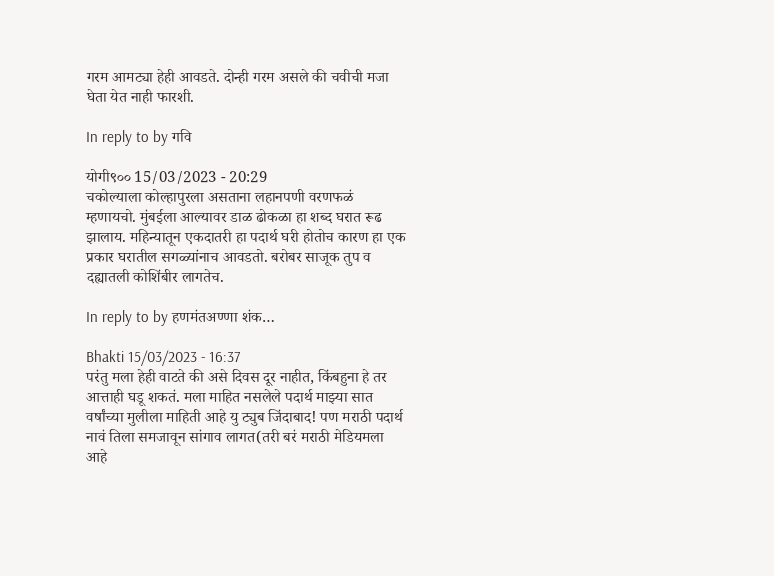गरम आमट्या हेही आवडते. दोन्ही गरम असले की चवीची मजा घेता येत नाही फारशी.

In reply to by गवि

योगी९०० 15/03/2023 - 20:29
चकोल्याला कोल्हापुरला असताना लहानपणी वरणफळं म्हणायचो. मुंबईला आल्यावर डाळ ढोकळा हा शब्द घरात रूढ झालाय. महिन्यातून एकदातरी हा पदार्थ घरी होतोच कारण हा एक प्रकार घरातील सगळ्यांनाच आवडतो. बरोबर साजूक तुप व दह्यातली कोशिंबीर लागतेच.

In reply to by हणमंतअण्णा शंक…

Bhakti 15/03/2023 - 16:37
परंतु मला हेही वाटते की असे दिवस दूर नाहीत, किंबहुना हे तर आत्ताही घडू शकतं. मला माहित नसलेले पदार्थ माझ्या सात वर्षांच्या मुलीला माहिती आहे यु ट्युब जिंदाबाद! पण मराठी पदार्थ नावं तिला समजावून सांगाव लागत(तरी बरं मराठी मेडियमला आहे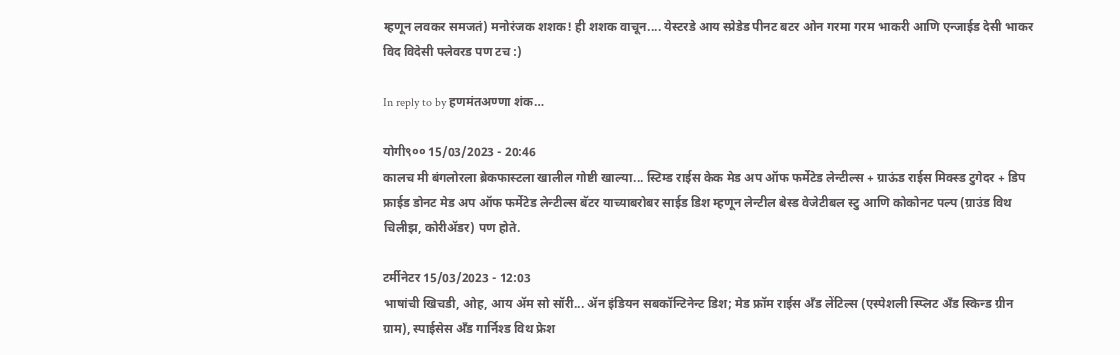म्हणून लवकर समजतं) मनोरंजक शशक! ही शशक वाचून.... येस्टरडे आय स्प्रेडेड पीनट बटर ओन गरमा गरम भाकरी आणि एन्जाईड देसी भाकर विद विदेसी फ्लेवरड पण टच :)

In reply to by हणमंतअण्णा शंक…

योगी९०० 15/03/2023 - 20:46
कालच मी बंगलोरला ब्रेकफास्टला खालील गोष्टी खाल्या... स्टिम्ड राईस केक मेड अप ऑफ फर्मेटेड लेन्टील्स + ग्राऊंड राईस मिक्स्ड टुगेदर + डिप फ्राईड डोनट मेड अप ऑफ फर्मेटेड लेन्टील्स बॅटर याच्याबरोबर साईड डिश म्हणून लेन्टील बेस्ड वेजेटीबल स्टु आणि कोकोनट पल्प (ग्राउंड विथ चिलीझ, कोरीअ‍ॅडर) पण होते.

टर्मीनेटर 15/03/2023 - 12:03
भाषांची खिचडी, ओह, आय ॲम सो सॉरी... ॲन इंडियन सबकॉन्टिनेन्ट डिश; मेड फ्रॉम राईस अँड लेंटिल्स (एस्पेशली स्प्लिट अँड स्किन्ड ग्रीन ग्राम), स्पाईसेस अँड गार्निश्ड विथ फ्रेश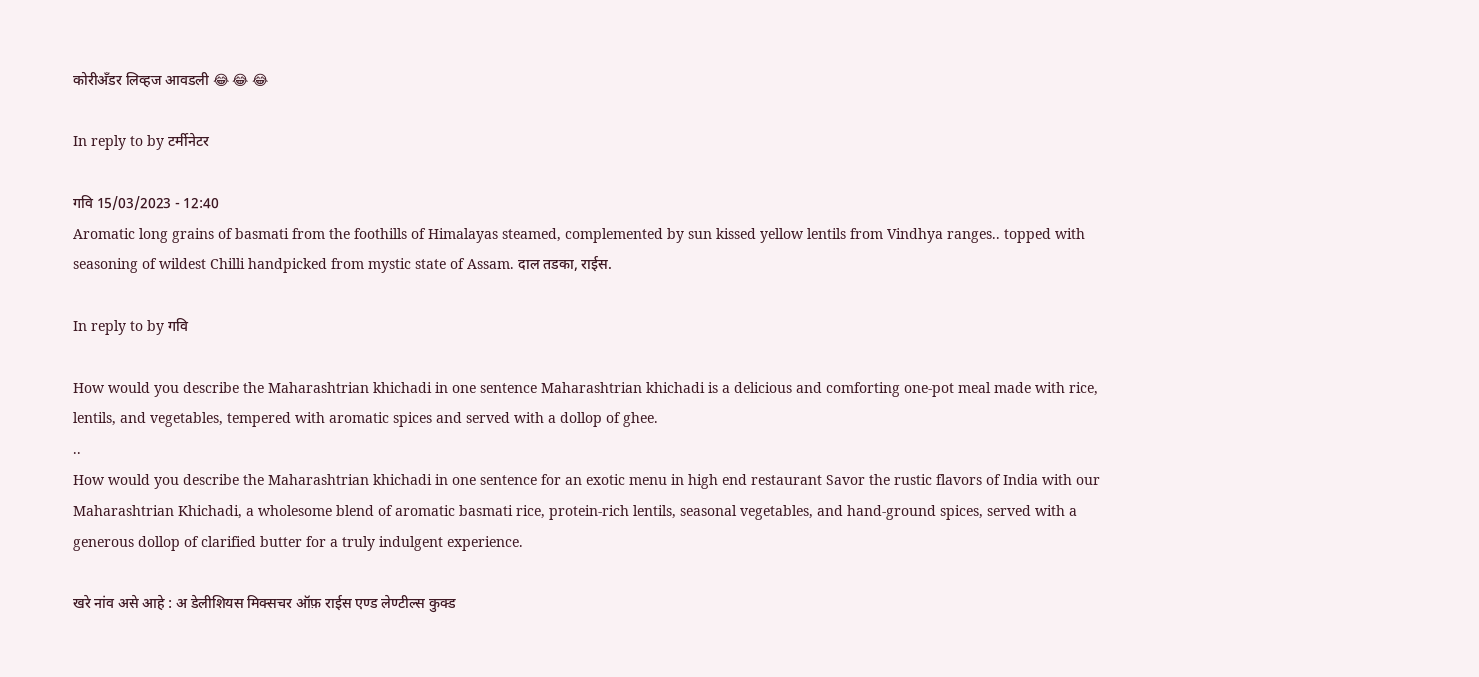कोरीअँडर लिव्हज आवडली 😂 😂 😂

In reply to by टर्मीनेटर

गवि 15/03/2023 - 12:40
Aromatic long grains of basmati from the foothills of Himalayas steamed, complemented by sun kissed yellow lentils from Vindhya ranges.. topped with seasoning of wildest Chilli handpicked from mystic state of Assam. दाल तडका, राईस.

In reply to by गवि

How would you describe the Maharashtrian khichadi in one sentence Maharashtrian khichadi is a delicious and comforting one-pot meal made with rice, lentils, and vegetables, tempered with aromatic spices and served with a dollop of ghee.
..
How would you describe the Maharashtrian khichadi in one sentence for an exotic menu in high end restaurant Savor the rustic flavors of India with our Maharashtrian Khichadi, a wholesome blend of aromatic basmati rice, protein-rich lentils, seasonal vegetables, and hand-ground spices, served with a generous dollop of clarified butter for a truly indulgent experience.

खरे नांव असे आहे : अ डेलीशियस मिक्सचर ऑफ़ राईस एण्ड लेण्टील्स कुक्ड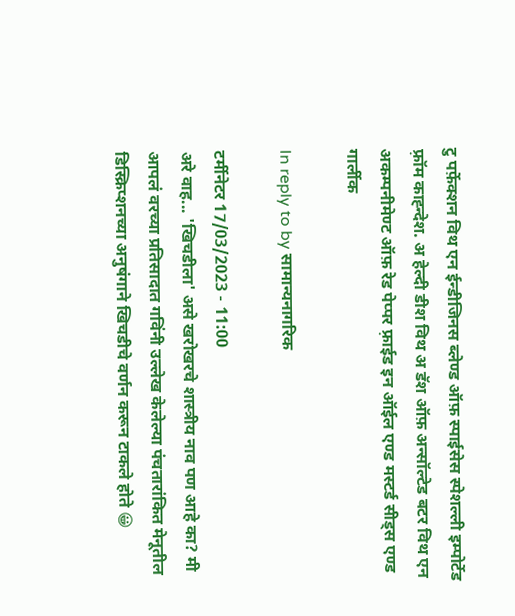टु पर्फ़ेक्शन विथ एन ईन्डीजिनस ब्लेण्ड ऑफ़ स्पाईसेस स्पेशल्ली इम्पोर्टेड फ़्रॉम काह्न्देश. अ हेल्दी डीश विथ अ डॅश ऑफ़ अन्सॉल्टेड बटर विथ एन अकम्पनीमेण्ट ऑफ़ रेड पेप्पर फ़्राईड इन ऑईल एण्ड मस्टर्ड सीड्स एण्ड गार्लीक

In reply to by सामान्यनागरिक

टर्मीनेटर 17/03/2023 - 11:00
अरे वाह... 'खिचडीला' असे खरोखरचे शास्त्रीय नाव पण आहे का? मी आपलं वरच्या प्रतिसादात गविंनी उल्लेख केलेल्या पंचतारांकित मेनूतील डिस्क्रिप्शनच्या अनुषंगाने खिचडीचे वर्णन करून टाकले होते 😀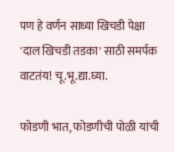पण हे वर्णन साध्या खिचडी पेक्षा 'दाल खिचडी तडका' साठी समर्पक वाटतंय! चू.भू.द्या.घ्या.

फोडणी भात, फोडणीची पोळी यांची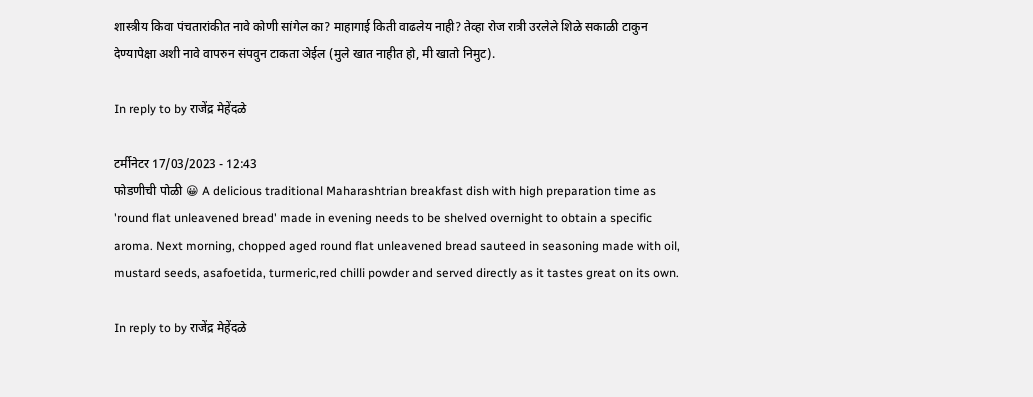शास्त्रीय किवा पंचतारांकीत नावे कोणी सांगेल का? माहागाई किती वाढलेय नाही? तेव्हा रोज रात्री उरलेले शिळे सकाळी टाकुन देण्यापेक्षा अशी नावे वापरुन संपवुन टाकता ञेईल (मुले खात नाहीत हो, मी खातो निमुट).

In reply to by राजेंद्र मेहेंदळे

टर्मीनेटर 17/03/2023 - 12:43
फोडणीची पोळी 😀 A delicious traditional Maharashtrian breakfast dish with high preparation time as 'round flat unleavened bread' made in evening needs to be shelved overnight to obtain a specific aroma. Next morning, chopped aged round flat unleavened bread sauteed in seasoning made with oil, mustard seeds, asafoetida, turmeric,red chilli powder and served directly as it tastes great on its own.

In reply to by राजेंद्र मेहेंदळे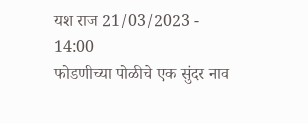यश राज 21/03/2023 - 14:00
फोडणीच्या पोळीचे एक सुंदर नाव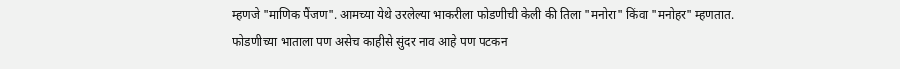म्हणजे "माणिक पैंजण". आमच्या येथे उरलेल्या भाकरीला फोडणीची केली की तिला "मनोरा" किंवा "मनोहर" म्हणतात. फोडणीच्या भाताला पण असेच काहीसे सुंदर नाव आहे पण पटकन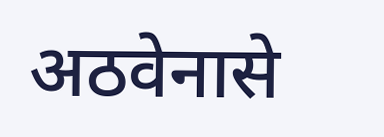अठवेनासे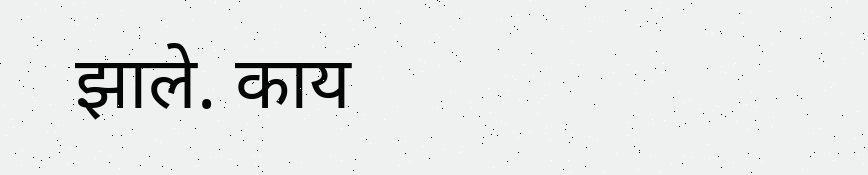झाले. काय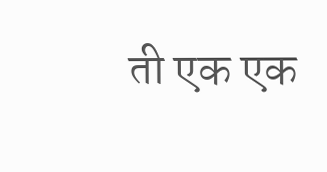ती एक एक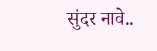सुंदर नावे..